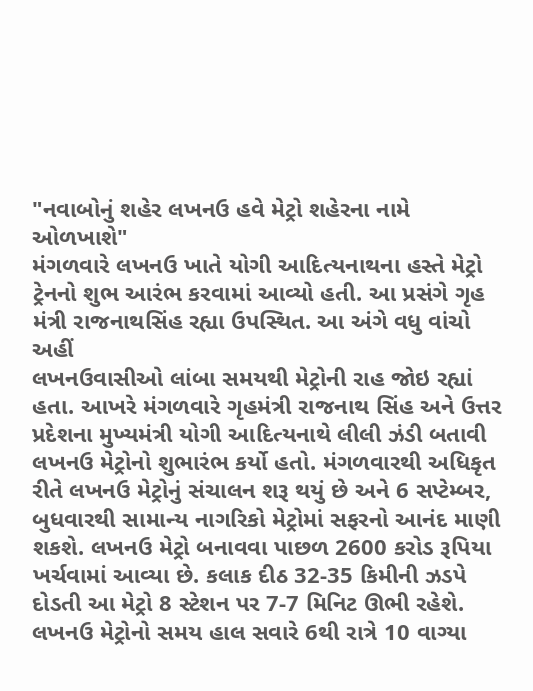"નવાબોનું શહેર લખનઉ હવે મેટ્રો શહેરના નામે ઓળખાશે"
મંગળવારે લખનઉ ખાતે યોગી આદિત્યનાથના હસ્તે મેટ્રો ટ્રેનનો શુભ આરંભ કરવામાં આવ્યો હતી. આ પ્રસંગે ગૃહ મંત્રી રાજનાથસિંહ રહ્યા ઉપસ્થિત. આ અંગે વધુ વાંચો અહીં
લખનઉવાસીઓ લાંબા સમયથી મેટ્રોની રાહ જોઇ રહ્યાં હતા. આખરે મંગળવારે ગૃહમંત્રી રાજનાથ સિંહ અને ઉત્તર પ્રદેશના મુખ્યમંત્રી યોગી આદિત્યનાથે લીલી ઝંડી બતાવી લખનઉ મેટ્રોનો શુભારંભ કર્યો હતો. મંગળવારથી અધિકૃત રીતે લખનઉ મેટ્રોનું સંચાલન શરૂ થયું છે અને 6 સપ્ટેમ્બર, બુધવારથી સામાન્ય નાગરિકો મેટ્રોમાં સફરનો આનંદ માણી શકશે. લખનઉ મેટ્રો બનાવવા પાછળ 2600 કરોડ રૂપિયા ખર્ચવામાં આવ્યા છે. કલાક દીઠ 32-35 કિમીની ઝડપે દોડતી આ મેટ્રો 8 સ્ટેશન પર 7-7 મિનિટ ઊભી રહેશે. લખનઉ મેટ્રોનો સમય હાલ સવારે 6થી રાત્રે 10 વાગ્યા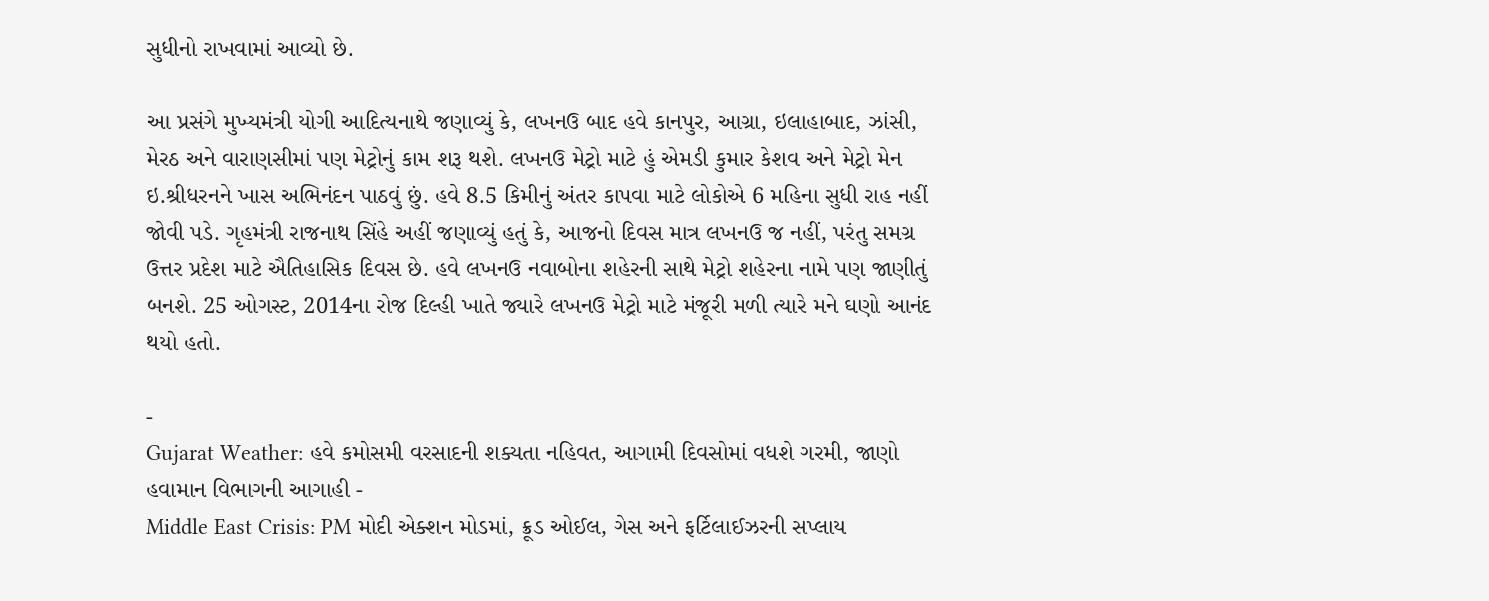સુધીનો રાખવામાં આવ્યો છે.

આ પ્રસંગે મુખ્યમંત્રી યોગી આદિત્યનાથે જણાવ્યું કે, લખનઉ બાદ હવે કાનપુર, આગ્રા, ઇલાહાબાદ, ઝાંસી, મેરઠ અને વારાણસીમાં પણ મેટ્રોનું કામ શરૂ થશે. લખનઉ મેટ્રો માટે હું એમડી કુમાર કેશવ અને મેટ્રો મેન ઇ.શ્રીધરનને ખાસ અભિનંદન પાઠવું છું. હવે 8.5 કિમીનું અંતર કાપવા માટે લોકોએ 6 મહિના સુધી રાહ નહીં જોવી પડે. ગૃહમંત્રી રાજનાથ સિંહે અહીં જણાવ્યું હતું કે, આજનો દિવસ માત્ર લખનઉ જ નહીં, પરંતુ સમગ્ર ઉત્તર પ્રદેશ માટે ઐતિહાસિક દિવસ છે. હવે લખનઉ નવાબોના શહેરની સાથે મેટ્રો શહેરના નામે પણ જાણીતું બનશે. 25 ઓગસ્ટ, 2014ના રોજ દિલ્હી ખાતે જ્યારે લખનઉ મેટ્રો માટે મંજૂરી મળી ત્યારે મને ઘણો આનંદ થયો હતો.

-
Gujarat Weather: હવે કમોસમી વરસાદની શક્યતા નહિવત, આગામી દિવસોમાં વધશે ગરમી, જાણો હવામાન વિભાગની આગાહી -
Middle East Crisis: PM મોદી એક્શન મોડમાં, ક્રૂડ ઓઈલ, ગેસ અને ફર્ટિલાઈઝરની સપ્લાય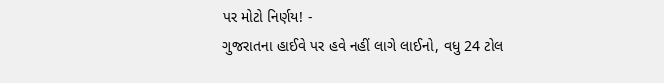પર મોટો નિર્ણય! -
ગુજરાતના હાઈવે પર હવે નહીં લાગે લાઈનો, વધુ 24 ટોલ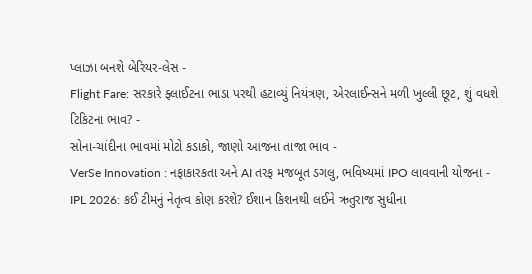પ્લાઝા બનશે બેરિયર-લેસ -
Flight Fare: સરકારે ફ્લાઈટના ભાડા પરથી હટાવ્યું નિયંત્રણ, એરલાઈન્સને મળી ખુલ્લી છૂટ, શું વધશે ટિકિટના ભાવ? -
સોના-ચાંદીના ભાવમાં મોટો કડાકો, જાણો આજના તાજા ભાવ -
VerSe Innovation : નફાકારકતા અને AI તરફ મજબૂત ડગલુ, ભવિષ્યમાં IPO લાવવાની યોજના -
IPL 2026: કઈ ટીમનું નેતૃત્વ કોણ કરશે? ઈશાન કિશનથી લઈને ઋતુરાજ સુધીના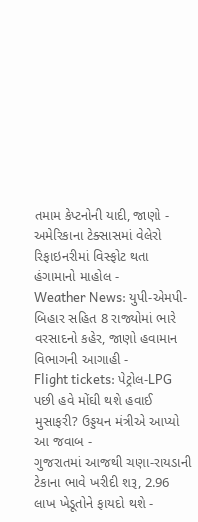તમામ કેપ્ટનોની યાદી, જાણો -
અમેરિકાના ટેક્સાસમાં વેલેરો રિફાઇનરીમાં વિસ્ફોટ થતા હંગામાનો માહોલ -
Weather News: યુપી-એમપી-બિહાર સહિત 8 રાજ્યોમાં ભારે વરસાદનો કહેર, જાણો હવામાન વિભાગની આગાહી -
Flight tickets: પેટ્રોલ-LPG પછી હવે મોંઘી થશે હવાઈ મુસાફરી? ઉડ્ડયન મંત્રીએ આપ્યો આ જવાબ -
ગુજરાતમાં આજથી ચણા-રાયડાની ટેકાના ભાવે ખરીદી શરૂ, 2.96 લાખ ખેડૂતોને ફાયદો થશે -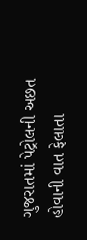ગુજરાતમાં પેટ્રોલની અછત હોવાની વાત ફેલાતા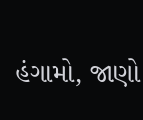હંગામો, જાણો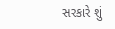સરકારે શું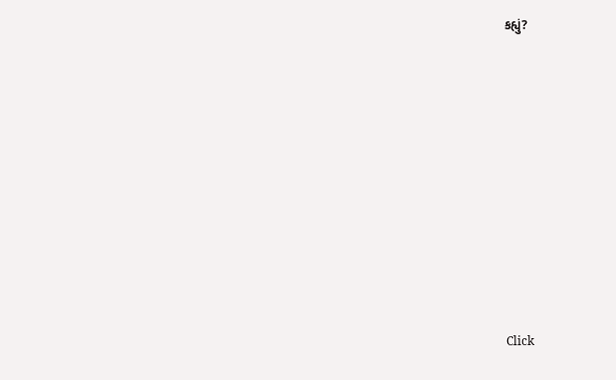કહ્યું?










Click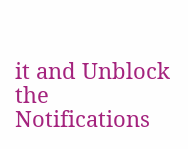it and Unblock the Notifications